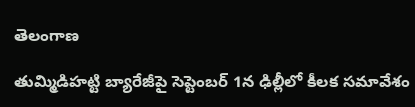తెలంగాణ

తుమ్మిడిహట్టి బ్యారేజీపై సెప్టెంబర్‌ 1న ఢిల్లీలో కీలక సమావేశం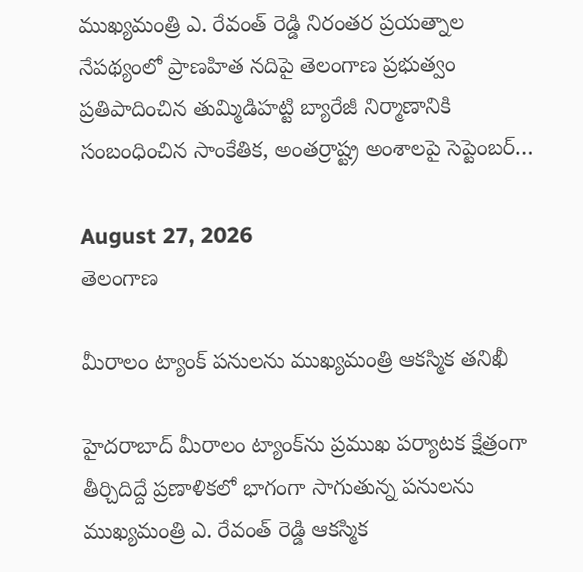ముఖ్యమంత్రి ఎ. రేవంత్ రెడ్డి నిరంతర ప్రయత్నాల నేపథ్యంలో ప్రాణహిత నదిపై తెలంగాణ ప్రభుత్వం ప్రతిపాదించిన తుమ్మిడిహట్టి బ్యారేజీ నిర్మాణానికి సంబంధించిన సాంకేతిక, అంతర్రాష్ట్ర అంశాలపై సెప్టెంబర్‌…

August 27, 2026
తెలంగాణ

మీరాలం ట్యాంక్‌ పనులను ముఖ్యమంత్రి ఆకస్మిక తనిఖీ

హైదరాబాద్ మీరాలం ట్యాంక్‌ను ప్రముఖ పర్యాటక క్షేత్రంగా తీర్చిదిద్దే ప్రణాళికలో భాగంగా సాగుతున్న పనులను ముఖ్యమంత్రి ఎ. రేవంత్ రెడ్డి ఆకస్మిక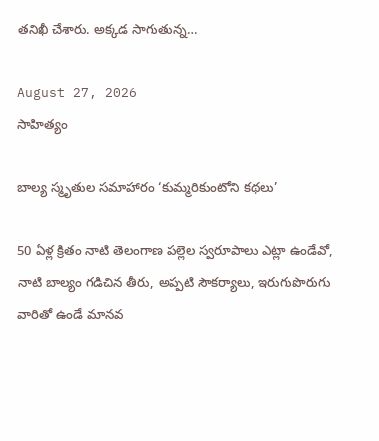తనిఖీ చేశారు. అక్కడ సాగుతున్న…

August 27, 2026
సాహిత్యం

బాల్య స్మృతుల సమాహారం ‘కుమ్మరికుంటోని కథలు’

50 ఏళ్ల క్రితం నాటి తెలంగాణ పల్లెల స్వరూపాలు ఎట్లా ఉండేవో, నాటి బాల్యం గడిచిన తీరు, అప్పటి సౌకర్యాలు, ఇరుగుపొరుగు వారితో ఉండే మానవ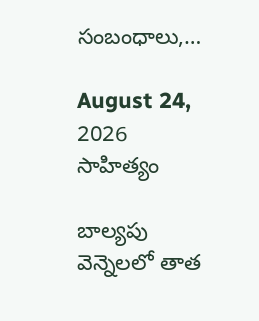సంబంధాలు,…

August 24, 2026
సాహిత్యం

బాల్యపు వెన్నెలలో తాత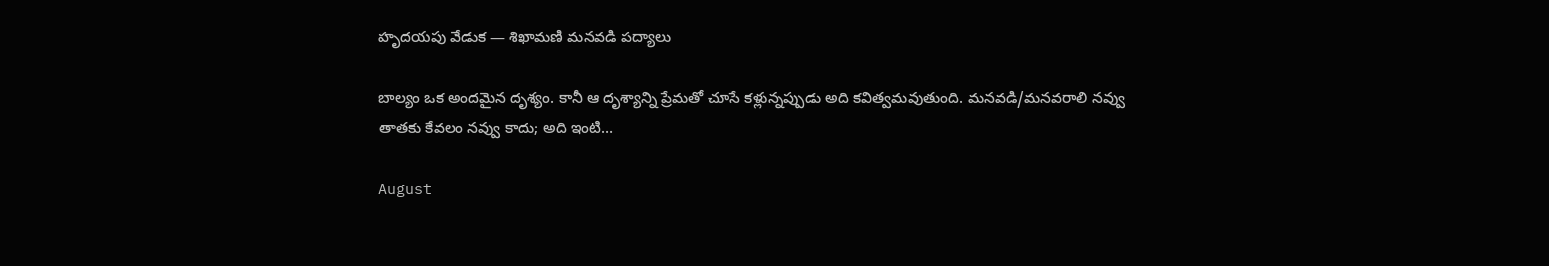హృదయపు వేడుక — శిఖామణి మనవడి పద్యాలు

బాల్యం ఒక అందమైన దృశ్యం. కానీ ఆ దృశ్యాన్ని ప్రేమతో చూసే కళ్లున్నప్పుడు అది కవిత్వమవుతుంది. మనవడి/మనవరాలి నవ్వు తాతకు కేవలం నవ్వు కాదు; అది ఇంటి…

August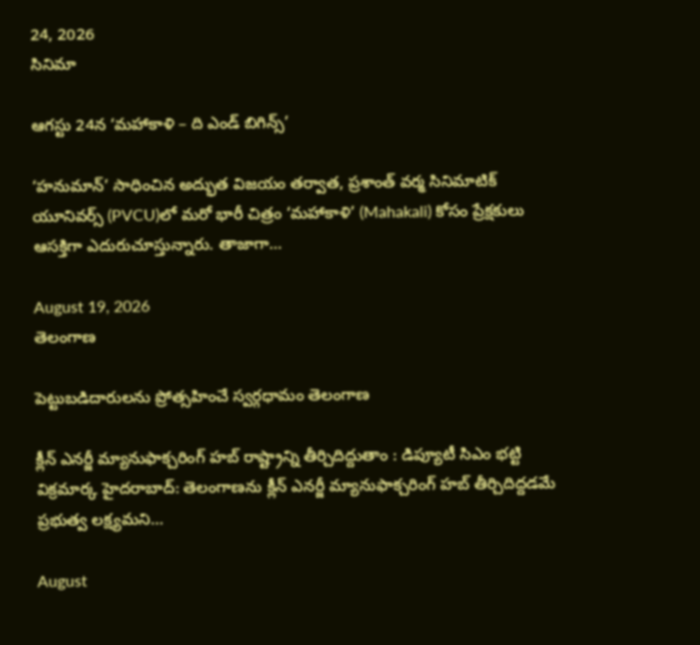24, 2026
సినిమా

ఆగస్టు 24న ‘మహాకాళి – ది ఎండ్ బిగిన్స్’

‘హనుమాన్’ సాధించిన అద్భుత విజయం తర్వాత, ప్రశాంత్ వర్మ సినిమాటిక్ యూనివర్స్ (PVCU)లో మరో భారీ చిత్రం ‘మహాకాళి’ (Mahakali) కోసం ప్రేక్షకులు ఆసక్తిగా ఎదురుచూస్తున్నారు. తాజాగా…

August 19, 2026
తెలంగాణ

పెట్టుబడిదారులను ప్రోత్సహించే స్వర్గధామం తెలంగాణ

క్లీన్ ఎనర్జీ మ్యానుఫాక్చరింగ్ హబ్ రాష్ట్రాన్ని తీర్చిదిద్దుతాం : డిప్యూటీ సిఎం భట్టి విక్రమార్క హైదరాబాద్: తెలంగాణను క్లీన్ ఎనర్జీ మ్యానుఫాక్చరింగ్ హబ్ తీర్చిదిద్దడమే ప్రభుత్వ లక్ష్యమని…

August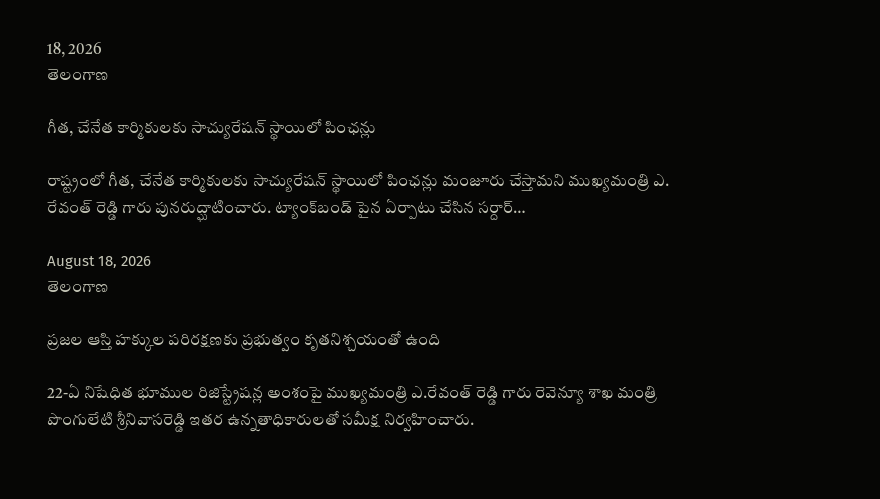18, 2026
తెలంగాణ

గీత, చేనేత కార్మికులకు సాచ్యురేషన్ స్థాయిలో పింఛన్లు

రాష్ట్రంలో గీత, చేనేత కార్మికులకు సాచ్యురేషన్ స్థాయిలో పింఛన్లు మంజూరు చేస్తామని ముఖ్యమంత్రి ఎ. రేవంత్ రెడ్డి గారు పునరుద్ఘాటించారు. ట్యాంక్‌బండ్‌ పైన ఏర్పాటు చేసిన సర్దార్…

August 18, 2026
తెలంగాణ

ప్రజల ఆస్తి హక్కుల పరిరక్షణకు ప్రభుత్వం కృతనిశ్చయంతో ఉంది

22-ఏ నిషేధిత భూముల రిజిస్ట్రేష‌న్ల అంశంపై ముఖ్యమంత్రి ఎ.రేవంత్ రెడ్డి గారు రెవెన్యూ శాఖ మంత్రి పొంగులేటి శ్రీనివాసరెడ్డి ఇతర ఉన్నతాధికారుల‌తో స‌మీక్ష నిర్వహించారు.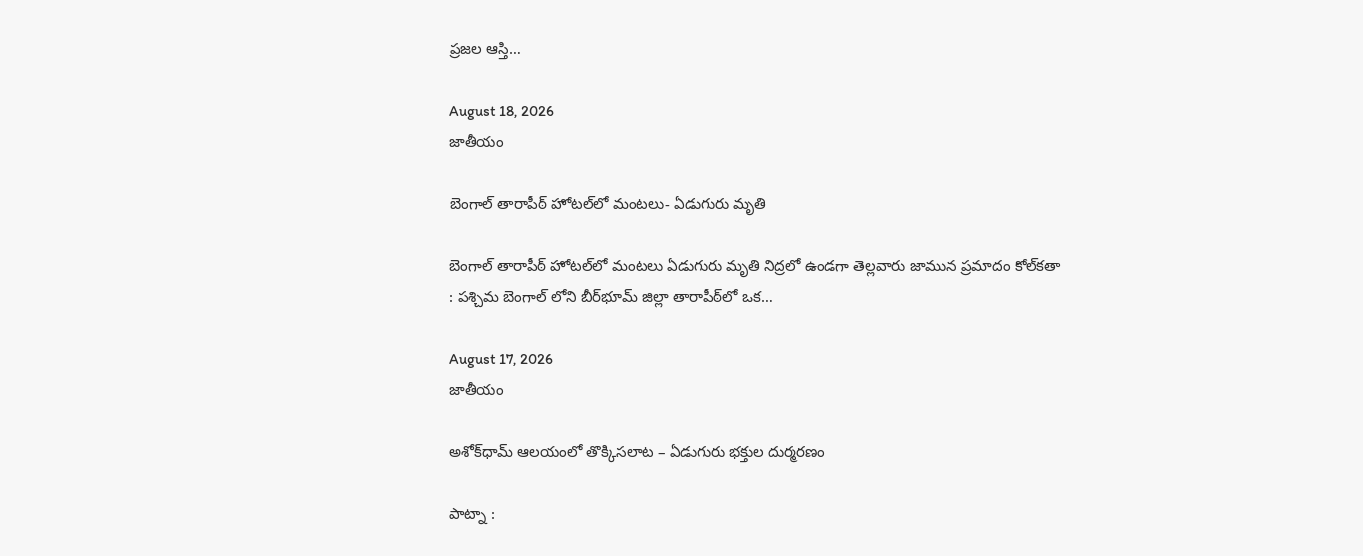ప్రజల ఆస్తి…

August 18, 2026
జాతీయం

బెంగాల్ తారాపీఠ్ హోటల్‌లో మంటలు- ఏడుగురు మృతి

బెంగాల్ తారాపీఠ్ హోటల్‌లో మంటలు ఏడుగురు మృతి నిద్రలో ఉండగా తెల్లవారు జామున ప్రమాదం కోల్‌కతా : పశ్చిమ బెంగాల్ లోని బీర్‌భూమ్ జిల్లా తారాపీఠ్‌లో ఒక…

August 17, 2026
జాతీయం

అశోక్‌ధామ్ ఆలయంలో తొక్కిసలాట – ఏడుగురు భక్తుల దుర్మరణం

పాట్నా :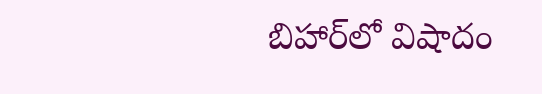బిహార్‌లో విషాదం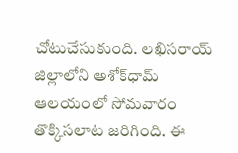చోటుచేసుకుంది. లఖిసరాయ్ జిల్లాలోని అశోక్‌ధామ్ ఆలయంలో సోమవారం తొక్కిసలాట జరిగింది. ఈ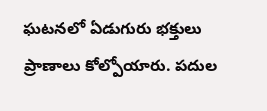ఘటనలో ఏడుగురు భక్తులు ప్రాణాలు కోల్పోయారు. పదుల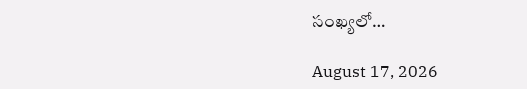సంఖ్యలో…

August 17, 2026